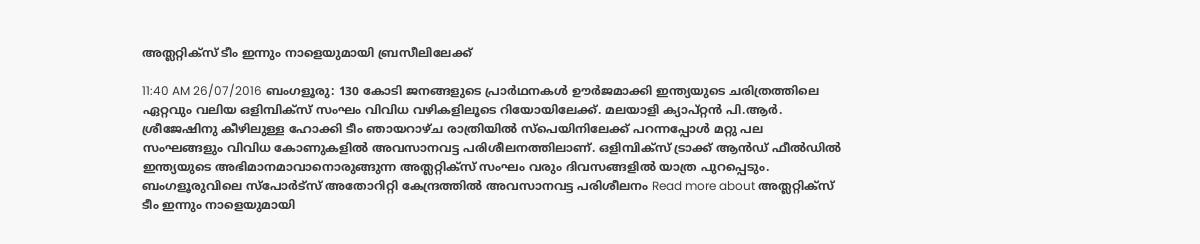അത്ലറ്റിക്സ് ടീം ഇന്നും നാളെയുമായി ബ്രസീലിലേക്ക്

11:40 AM 26/07/2016 ബംഗളൂരു: 130 കോടി ജനങ്ങളുടെ പ്രാര്‍ഥനകള്‍ ഊര്‍ജമാക്കി ഇന്ത്യയുടെ ചരിത്രത്തിലെ ഏറ്റവും വലിയ ഒളിമ്പിക്സ് സംഘം വിവിധ വഴികളിലൂടെ റിയോയിലേക്ക്. മലയാളി ക്യാപ്റ്റന്‍ പി.ആര്‍. ശ്രീജേഷിനു കീഴിലുള്ള ഹോക്കി ടീം ഞായറാഴ്ച രാത്രിയില്‍ സ്പെയിനിലേക്ക് പറന്നപ്പോള്‍ മറ്റു പല സംഘങ്ങളും വിവിധ കോണുകളില്‍ അവസാനവട്ട പരിശീലനത്തിലാണ്. ഒളിമ്പിക്സ് ട്രാക്ക് ആന്‍ഡ് ഫീല്‍ഡില്‍ ഇന്ത്യയുടെ അഭിമാനമാവാനൊരുങ്ങുന്ന അത്ലറ്റിക്സ് സംഘം വരും ദിവസങ്ങളില്‍ യാത്ര പുറപ്പെടും. ബംഗളൂരുവിലെ സ്പോര്‍ട്സ് അതോറിറ്റി കേന്ദ്രത്തില്‍ അവസാനവട്ട പരിശീലനം Read more about അത്ലറ്റിക്സ് ടീം ഇന്നും നാളെയുമായി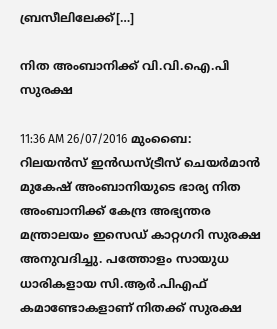ബ്രസീലിലേക്ക്[…]

നിത അംബാനിക്ക് വി.വി.ഐ.പി സുരക്ഷ

11:36 AM 26/07/2016 മുംബൈ: റിലയന്‍സ് ഇന്‍ഡസ്ട്രീസ് ചെയര്‍മാന്‍ മുകേഷ് അംബാനിയുടെ ഭാര്യ നിത അംബാനിക്ക് കേന്ദ്ര അഭ്യന്തര മന്ത്രാലയം ഇസെഡ് കാറ്റഗറി സുരക്ഷ അനുവദിച്ചു. പത്തോളം സായുധ ധാരികളായ സി.ആർ.പിഎഫ് കമാണ്ടോകളാണ് നിതക്ക് സുരക്ഷ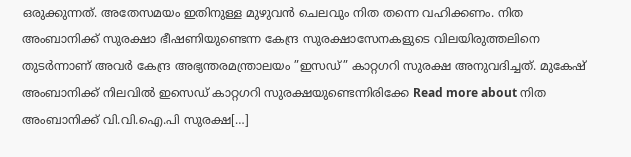ഒരുക്കുന്നത്. അതേസമയം ഇതിനുള്ള മുഴുവന്‍ ചെലവും നിത തന്നെ വഹിക്കണം. നിത അംബാനിക്ക് സുരക്ഷാ ഭീഷണിയുണ്ടെന്ന കേന്ദ്ര സുരക്ഷാസേനകളുടെ വിലയിരുത്തലിനെ തുടര്‍ന്നാണ് അവര്‍ കേന്ദ്ര അഭ്യന്തരമന്ത്രാലയം ”ഇസഡ്” കാറ്റഗറി സുരക്ഷ അനുവദിച്ചത്. മുകേഷ് അംബാനിക്ക് നിലവില്‍ ഇസെഡ് കാറ്റഗറി സുരക്ഷയുണ്ടെന്നിരിക്കേ Read more about നിത അംബാനിക്ക് വി.വി.ഐ.പി സുരക്ഷ[…]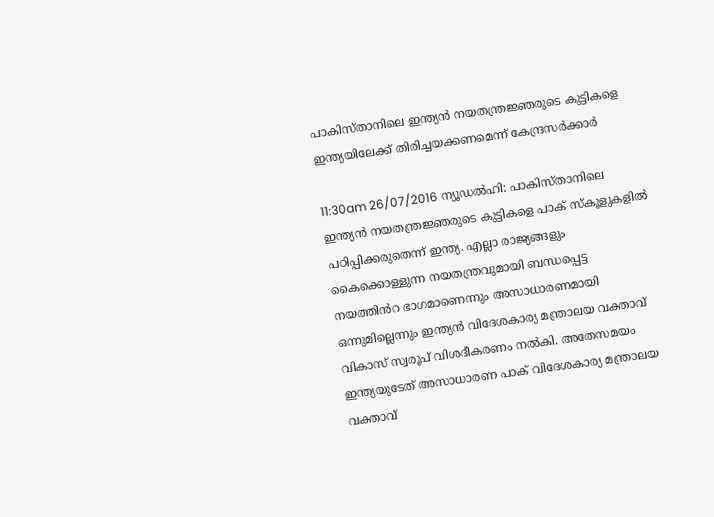പാകിസ്താനിലെ ഇന്ത്യൻ നയതന്ത്രജ്ഞരുടെ കുട്ടികളെ ഇന്ത്യയിലേക്ക് തിരിച്ചയക്കണമെന്ന് കേന്ദ്രസർക്കാർ

11:30am 26/07/2016 ന്യൂഡൽഹി: പാകിസ്താനിലെ ഇന്ത്യൻ നയതന്ത്രജ്ഞരുടെ കുട്ടികളെ പാക് സ്കൂളുകളിൽ പഠിപ്പിക്കരുതെന്ന് ഇന്ത്യ. എല്ലാ രാജ്യങ്ങളും കൈക്കൊള്ളുന്ന നയതന്ത്രവുമായി ബന്ധപ്പെട്ട നയത്തിൻറ ഭാഗമാണെന്നും അസാധാരണമായി ഒന്നുമില്ലെന്നും ഇന്ത്യൻ വിദേശകാര്യ മന്ത്രാലയ വക്താവ് വികാസ് സ്വരൂപ് വിശദീകരണം നൽകി. അതേസമയം ഇന്ത്യയുടേത് അസാധാരണ പാക് വിദേശകാര്യ മന്ത്രാലയ വക്താവ്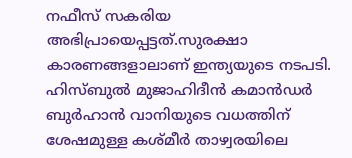നഫീസ് സകരിയ അഭിപ്രായെപ്പട്ടത്.സുരക്ഷാ കാരണങ്ങളാലാണ് ഇന്ത്യയുടെ നടപടി. ഹിസ്ബുൽ മുജാഹിദീൻ കമാൻഡർ ബുർഹാൻ വാനിയുടെ വധത്തിന് ശേഷമുള്ള കശ്മീർ താഴ്വരയിലെ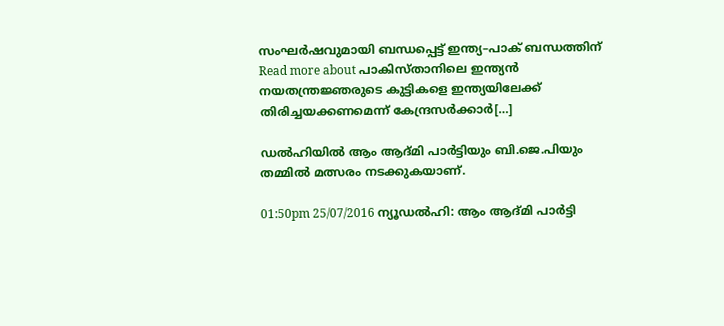സംഘർഷവുമായി ബന്ധപ്പെട്ട് ഇന്ത്യ–പാക് ബന്ധത്തിന് Read more about പാകിസ്താനിലെ ഇന്ത്യൻ നയതന്ത്രജ്ഞരുടെ കുട്ടികളെ ഇന്ത്യയിലേക്ക് തിരിച്ചയക്കണമെന്ന് കേന്ദ്രസർക്കാർ[…]

ഡല്‍ഹിയില്‍ ആം ആദ്മി പാര്‍ട്ടിയും ബി.ജെ.പിയും തമ്മില്‍ മത്സരം നടക്കുകയാണ്.

01:50pm 25/07/2016 ന്യൂഡല്‍ഹി: ആം ആദ്മി പാര്‍ട്ടി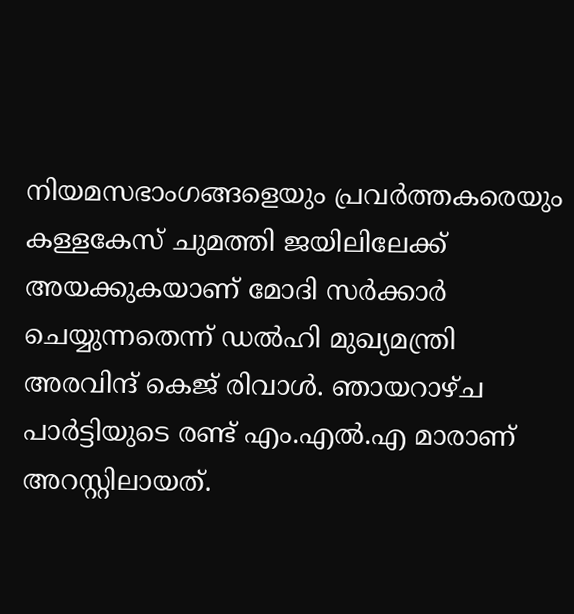നിയമസഭാംഗങ്ങളെയും പ്രവര്‍ത്തകരെയും കള്ളകേസ് ചുമത്തി ജയിലിലേക്ക് അയക്കുകയാണ് മോദി സര്‍ക്കാര്‍ ചെയ്യുന്നതെന്ന് ഡല്‍ഹി മുഖ്യമന്ത്രി അരവിന്ദ് കെജ് രിവാള്‍. ഞായറാഴ്ച പാര്‍ട്ടിയുടെ രണ്ട് എം.എല്‍.എ മാരാണ് അറസ്റ്റിലായത്.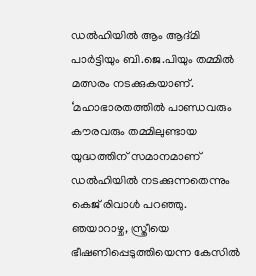ഡല്‍ഹിയില്‍ ആം ആദ്മി പാര്‍ട്ടിയും ബി.ജെ.പിയും തമ്മില്‍ മത്സരം നടക്കുകയാണ്. ‘മഹാഭാരതത്തില്‍ പാണ്ഡവരും കൗരവരും തമ്മിലുണ്ടായ യുദ്ധത്തിന് സമാനമാണ് ഡല്‍ഹിയില്‍ നടക്കുന്നതെന്നും കെജ് രിവാള്‍ പറഞ്ഞു. ഞയാറാഴ്ച, സ്ത്രീയെ ഭീഷണിപ്പെടുത്തിയെന്ന കേസില്‍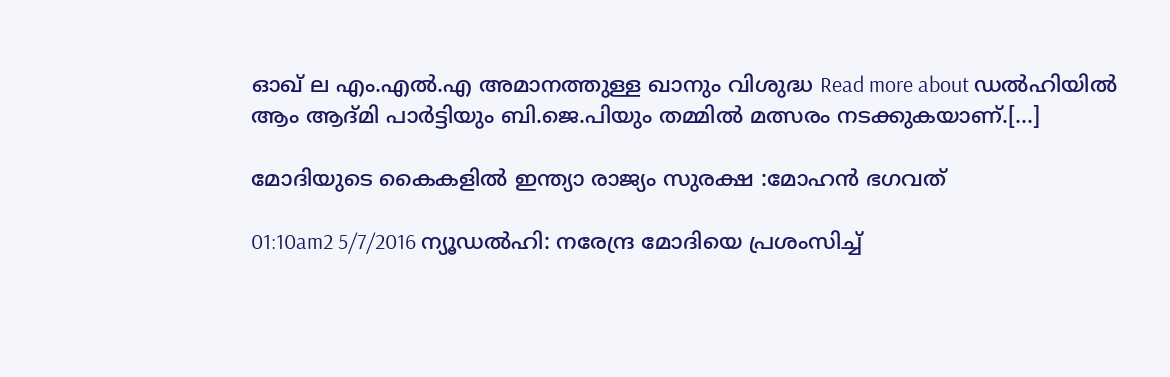ഓഖ് ല എം.എല്‍.എ അമാനത്തുള്ള ഖാനും വിശുദ്ധ Read more about ഡല്‍ഹിയില്‍ ആം ആദ്മി പാര്‍ട്ടിയും ബി.ജെ.പിയും തമ്മില്‍ മത്സരം നടക്കുകയാണ്.[…]

മോദിയുടെ കൈകളില്‍ ഇന്ത്യാ രാജ്യം സുരക്ഷ :മോഹന്‍ ഭഗവത്

01:10am2 5/7/2016 ന്യൂഡല്‍ഹി: നരേന്ദ്ര മോദിയെ പ്രശംസിച്ച്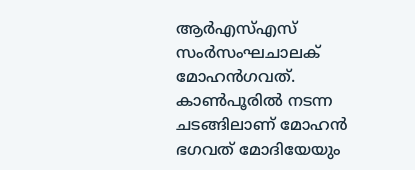ആര്‍എസ്എസ് സംര്‍സംഘചാലക് മോഹന്‍ഗവത്. കാണ്‍പൂരില്‍ നടന്ന ചടങ്ങിലാണ് മോഹന്‍ ഭഗവത് മോദിയേയും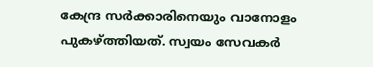കേന്ദ്ര സര്‍ക്കാരിനെയും വാനോളം പുകഴ്ത്തിയത്. സ്വയം സേവകര്‍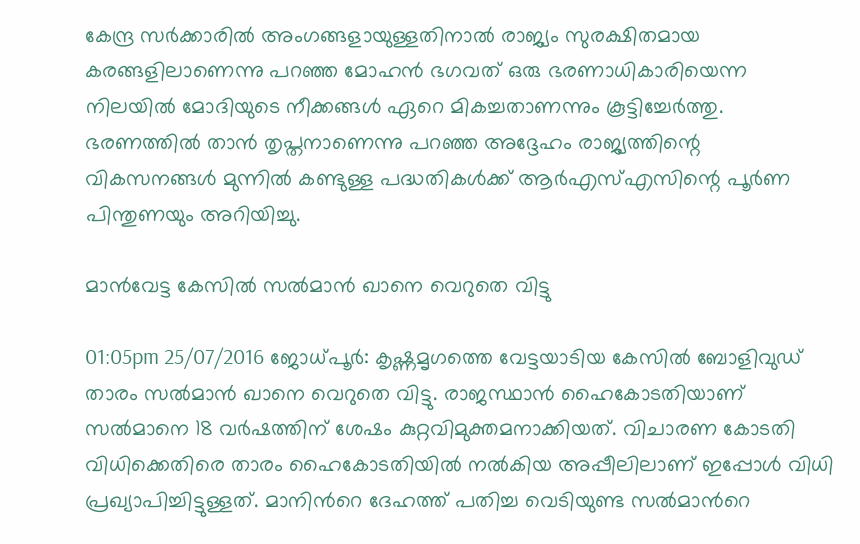കേന്ദ്ര സര്‍ക്കാരില്‍ അംഗങ്ങളായുള്ളതിനാല്‍ രാജ്യം സുരക്ഷിതമായ കരങ്ങളിലാണെന്നു പറഞ്ഞ മോഹന്‍ ഭഗവത് ഒരു ഭരണാധികാരിയെന്ന നിലയില്‍ മോദിയുടെ നീക്കങ്ങള്‍ ഏറെ മികച്ചതാണന്നും കൂട്ടിച്ചേര്‍ത്തു. ഭരണത്തില്‍ താന്‍ തൃപ്തനാണെന്നു പറഞ്ഞ അദ്ദേഹം രാജ്യത്തിന്റെ വികസനങ്ങള്‍ മുന്നില്‍ കണ്ടുള്ള പദ്ധതികള്‍ക്ക് ആര്‍എസ്എസിന്റെ പൂര്‍ണ പിന്തുണയും അറിയിച്ചു.

മാൻവേട്ട കേസിൽ സൽമാൻ ഖാനെ വെറുതെ വിട്ടു

01:05pm 25/07/2016 ജോധ്പൂർ: കൃഷ്ണമൃഗത്തെ വേട്ടയാടിയ കേസിൽ ബോളിവുഡ് താരം സൽമാൻ ഖാനെ വെറുതെ വിട്ടു. രാജസ്ഥാൻ ഹൈകോടതിയാണ് സൽമാനെ 18 വർഷത്തിന് ശേഷം കുറ്റവിമുക്തമനാക്കിയത്. വിചാരണ കോടതി വിധിക്കെതിരെ താരം ഹൈകോടതിയിൽ നൽകിയ അപ്പീലിലാണ് ഇപ്പോൾ വിധി പ്രഖ്യാപിച്ചിട്ടുള്ളത്. മാനിന്‍റെ ദേഹത്ത് പതിച്ച വെടിയുണ്ട സൽമാന്‍റെ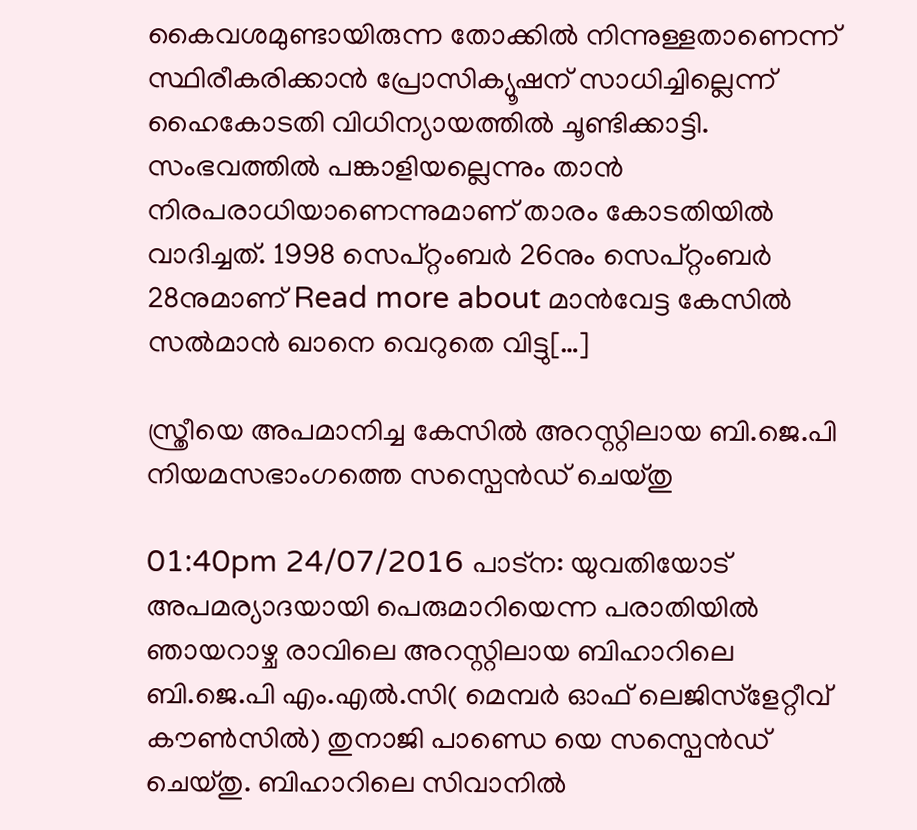കൈവശമുണ്ടായിരുന്ന തോക്കിൽ നിന്നുള്ളതാണെന്ന് സ്ഥിരീകരിക്കാൻ പ്രോസിക്യൂഷന് സാധിച്ചില്ലെന്ന് ഹൈകോടതി വിധിന്യായത്തിൽ ചൂണ്ടിക്കാട്ടി. സംഭവത്തിൽ പങ്കാളിയല്ലെന്നും താൻ നിരപരാധിയാണെന്നുമാണ് താരം കോടതിയിൽ വാദിച്ചത്. 1998 സെപ്റ്റംബർ 26നും സെപ്റ്റംബർ 28നുമാണ് Read more about മാൻവേട്ട കേസിൽ സൽമാൻ ഖാനെ വെറുതെ വിട്ടു[…]

സ്ത്രീയെ അപമാനിച്ച കേസില്‍ അറസ്റ്റിലായ ബി.ജെ.പി നിയമസഭാംഗത്തെ സസ്പെന്‍ഡ് ചെയ്തു

01:40pm 24/07/2016 പാട്ന: യുവതിയോട് അപമര്യാദയായി പെരുമാറിയെന്ന പരാതിയില്‍ ഞായറാഴ്ച രാവിലെ അറസ്റ്റിലായ ബിഹാറിലെ ബി.ജെ.പി എം.എല്‍.സി( മെമ്പര്‍ ഓഫ് ലെജിസ്ളേറ്റീവ് കൗണ്‍സില്‍) തുനാജി പാണ്ഡെ യെ സസ്പെന്‍ഡ് ചെയ്തു. ബിഹാറിലെ സിവാനില്‍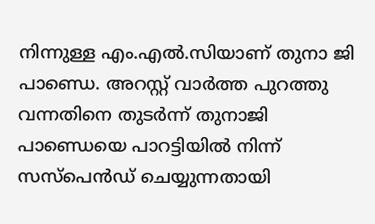നിന്നുള്ള എം.എല്‍.സിയാണ് തുനാ ജി പാണ്ഡെ. അറസ്റ്റ് വാര്‍ത്ത പുറത്തു വന്നതിനെ തുടര്‍ന്ന് തുനാജി പാണ്ഡെയെ പാറട്ടിയില്‍ നിന്ന് സസ്പെന്‍ഡ് ചെയ്യുന്നതായി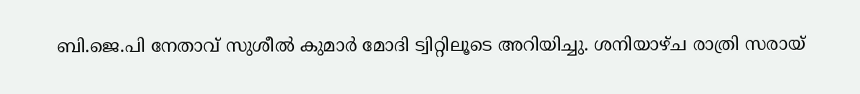ബി.ജെ.പി നേതാവ് സുശീല്‍ കുമാര്‍ മോദി ട്വിറ്റിലൂടെ അറിയിച്ചു. ശനിയാഴ്ച രാത്രി സരായ്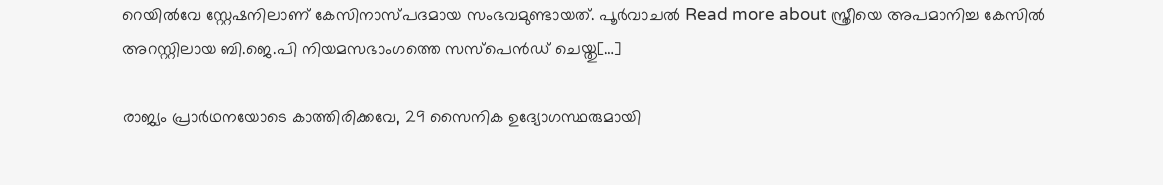റെയില്‍വേ സ്റ്റേഷനിലാണ് കേസിനാസ്പദമായ സംഭവമുണ്ടായത്. പൂര്‍വാചല്‍ Read more about സ്ത്രീയെ അപമാനിച്ച കേസില്‍ അറസ്റ്റിലായ ബി.ജെ.പി നിയമസഭാംഗത്തെ സസ്പെന്‍ഡ് ചെയ്തു[…]

രാജ്യം പ്രാര്‍ഥനയോടെ കാത്തിരിക്കവേ, 29 സൈനിക ഉദ്യോഗസ്ഥരുമായി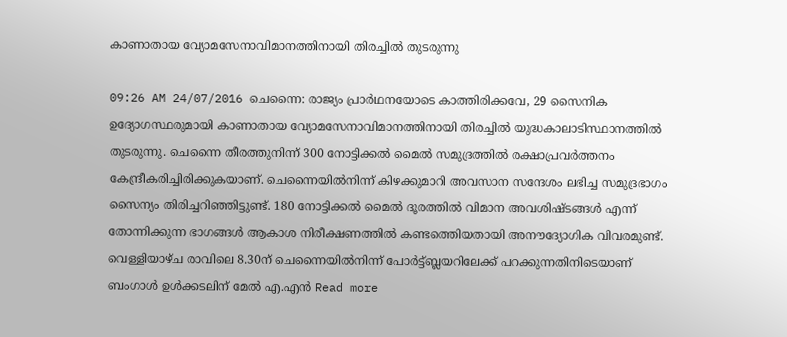കാണാതായ വ്യോമസേനാവിമാനത്തിനായി തിരച്ചില്‍ തുടരുന്നു

09:26 AM 24/07/2016 ചെന്നൈ: രാജ്യം പ്രാര്‍ഥനയോടെ കാത്തിരിക്കവേ, 29 സൈനിക ഉദ്യോഗസ്ഥരുമായി കാണാതായ വ്യോമസേനാവിമാനത്തിനായി തിരച്ചില്‍ യുദ്ധകാലാടിസ്ഥാനത്തില്‍ തുടരുന്നു. ചെന്നൈ തീരത്തുനിന്ന് 300 നോട്ടിക്കല്‍ മൈല്‍ സമുദ്രത്തില്‍ രക്ഷാപ്രവര്‍ത്തനം കേന്ദ്രീകരിച്ചിരിക്കുകയാണ്. ചെന്നൈയില്‍നിന്ന് കിഴക്കുമാറി അവസാന സന്ദേശം ലഭിച്ച സമുദ്രഭാഗം സൈന്യം തിരിച്ചറിഞ്ഞിട്ടുണ്ട്. 180 നോട്ടിക്കല്‍ മൈല്‍ ദൂരത്തില്‍ വിമാന അവശിഷ്ടങ്ങള്‍ എന്ന് തോന്നിക്കുന്ന ഭാഗങ്ങള്‍ ആകാശ നിരീക്ഷണത്തില്‍ കണ്ടത്തെിയതായി അനൗദ്യോഗിക വിവരമുണ്ട്. വെള്ളിയാഴ്ച രാവിലെ 8.30ന് ചെന്നൈയില്‍നിന്ന് പോര്‍ട്ട്ബ്ലയറിലേക്ക് പറക്കുന്നതിനിടെയാണ് ബംഗാള്‍ ഉള്‍ക്കടലിന് മേല്‍ എ.എന്‍ Read more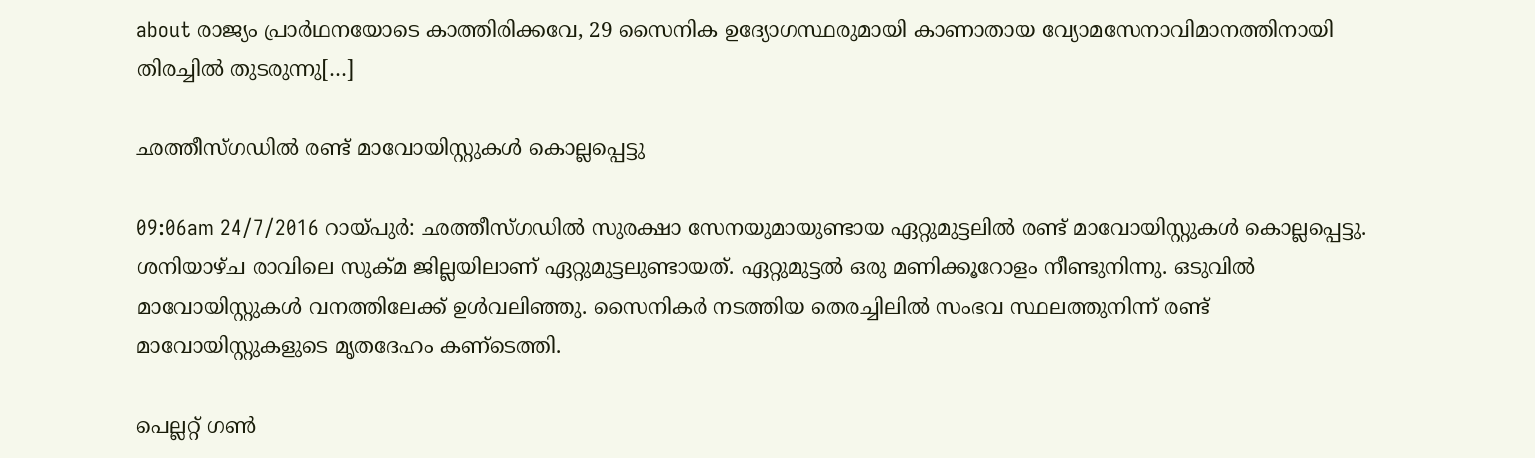about രാജ്യം പ്രാര്‍ഥനയോടെ കാത്തിരിക്കവേ, 29 സൈനിക ഉദ്യോഗസ്ഥരുമായി കാണാതായ വ്യോമസേനാവിമാനത്തിനായി തിരച്ചില്‍ തുടരുന്നു[…]

ഛത്തീസ്ഗഡില്‍ രണ്ട് മാവോയിസ്റ്റുകള്‍ കൊല്ലപ്പെട്ടു

09:06am 24/7/2016 റായ്പുര്‍: ഛത്തീസ്ഗഡില്‍ സുരക്ഷാ സേനയുമായുണ്ടായ ഏറ്റുമുട്ടലില്‍ രണ്ട് മാവോയിസ്റ്റുകള്‍ കൊല്ലപ്പെട്ടു. ശനിയാഴ്ച രാവിലെ സുക്മ ജില്ലയിലാണ് ഏറ്റുമുട്ടലുണ്ടായത്. ഏറ്റുമുട്ടല്‍ ഒരു മണിക്കൂറോളം നീണ്ടുനിന്നു. ഒടുവില്‍ മാവോയിസ്റ്റുകള്‍ വനത്തിലേക്ക് ഉള്‍വലിഞ്ഞു. സൈനികര്‍ നടത്തിയ തെരച്ചിലില്‍ സംഭവ സ്ഥലത്തുനിന്ന് രണ്ട് മാവോയിസ്റ്റുകളുടെ മൃതദേഹം കണ്‌ടെത്തി.

പെല്ലറ്റ് ഗണ്‍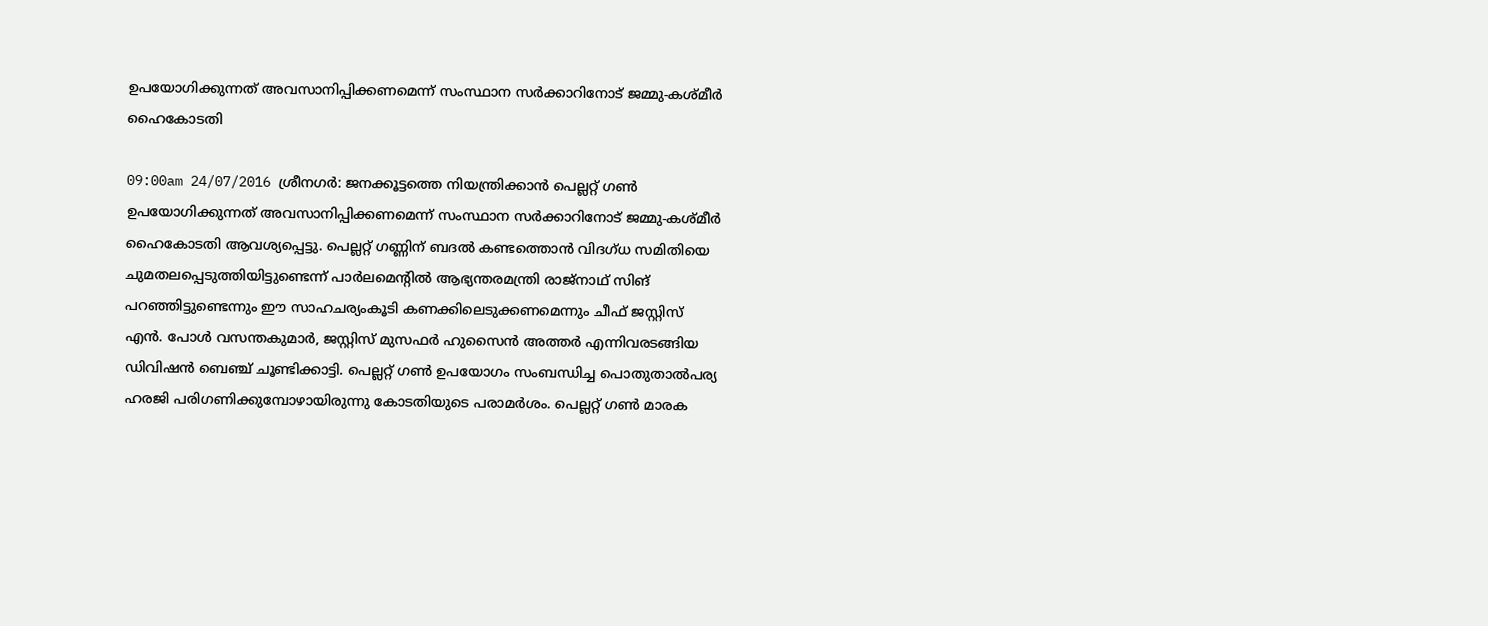ഉപയോഗിക്കുന്നത് അവസാനിപ്പിക്കണമെന്ന് സംസ്ഥാന സര്‍ക്കാറിനോട് ജമ്മു-കശ്മീര്‍ ഹൈകോടതി

09:00am 24/07/2016 ശ്രീനഗര്‍: ജനക്കൂട്ടത്തെ നിയന്ത്രിക്കാന്‍ പെല്ലറ്റ് ഗണ്‍ ഉപയോഗിക്കുന്നത് അവസാനിപ്പിക്കണമെന്ന് സംസ്ഥാന സര്‍ക്കാറിനോട് ജമ്മു-കശ്മീര്‍ ഹൈകോടതി ആവശ്യപ്പെട്ടു. പെല്ലറ്റ് ഗണ്ണിന് ബദല്‍ കണ്ടത്തൊന്‍ വിദഗ്ധ സമിതിയെ ചുമതലപ്പെടുത്തിയിട്ടുണ്ടെന്ന് പാര്‍ലമെന്‍റില്‍ ആഭ്യന്തരമന്ത്രി രാജ്നാഥ് സിങ് പറഞ്ഞിട്ടുണ്ടെന്നും ഈ സാഹചര്യംകൂടി കണക്കിലെടുക്കണമെന്നും ചീഫ് ജസ്റ്റിസ് എന്‍. പോള്‍ വസന്തകുമാര്‍, ജസ്റ്റിസ് മുസഫര്‍ ഹുസൈന്‍ അത്തര്‍ എന്നിവരടങ്ങിയ ഡിവിഷന്‍ ബെഞ്ച് ചൂണ്ടിക്കാട്ടി. പെല്ലറ്റ് ഗണ്‍ ഉപയോഗം സംബന്ധിച്ച പൊതുതാല്‍പര്യ ഹരജി പരിഗണിക്കുമ്പോഴായിരുന്നു കോടതിയുടെ പരാമര്‍ശം. പെല്ലറ്റ് ഗണ്‍ മാരക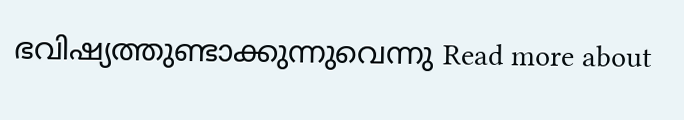ഭവിഷ്യത്തുണ്ടാക്കുന്നുവെന്നു Read more about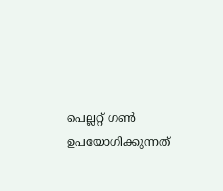പെല്ലറ്റ് ഗണ്‍ ഉപയോഗിക്കുന്നത്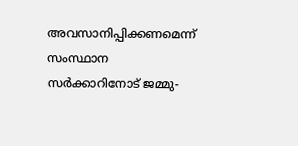അവസാനിപ്പിക്കണമെന്ന് സംസ്ഥാന സര്‍ക്കാറിനോട് ജമ്മു-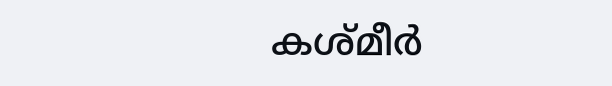കശ്മീര്‍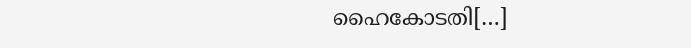ഹൈകോടതി[…]